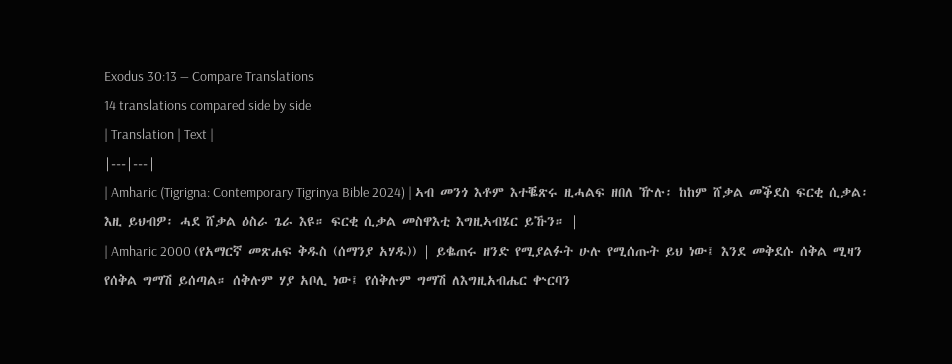Exodus 30:13 — Compare Translations
14 translations compared side by side
| Translation | Text |
|---|---|
| Amharic (Tigrigna: Contemporary Tigrinya Bible 2024) | ኣብ መንጎ እቶም እተቘጽሩ ዚሓልፍ ዘበለ ዅሉ፡ ከከም ሸቃል መቕደስ ፍርቂ ሲቃል፡ እዚ ይህብዎ፡ ሓደ ሸቃል ዕስራ ጌራ እዩ። ፍርቂ ሲቃል መስዋእቲ እግዚኣብሄር ይኹን። |
| Amharic 2000 (የአማርኛ መጽሐፍ ቅዱስ (ሰማንያ አሃዱ)) | ይቈጠሩ ዘንድ የሚያልፉት ሁሉ የሚሰጡት ይህ ነው፤ እንደ መቅደሱ ሰቅል ሚዛን የሰቅል ግማሽ ይሰጣል። ሰቅሉም ሃያ አቦሊ ነው፤ የሰቅሉም ግማሽ ለእግዚአብሔር ቍርባን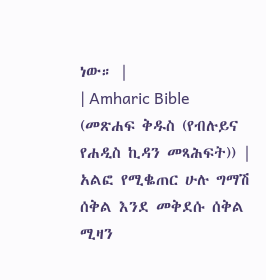ነው። |
| Amharic Bible (መጽሐፍ ቅዱስ (የብሉይና የሐዲስ ኪዳን መጻሕፍት)) | አልፎ የሚቈጠር ሁሉ ግማሽ ሰቅል እንደ መቅደሱ ሰቅል ሚዛን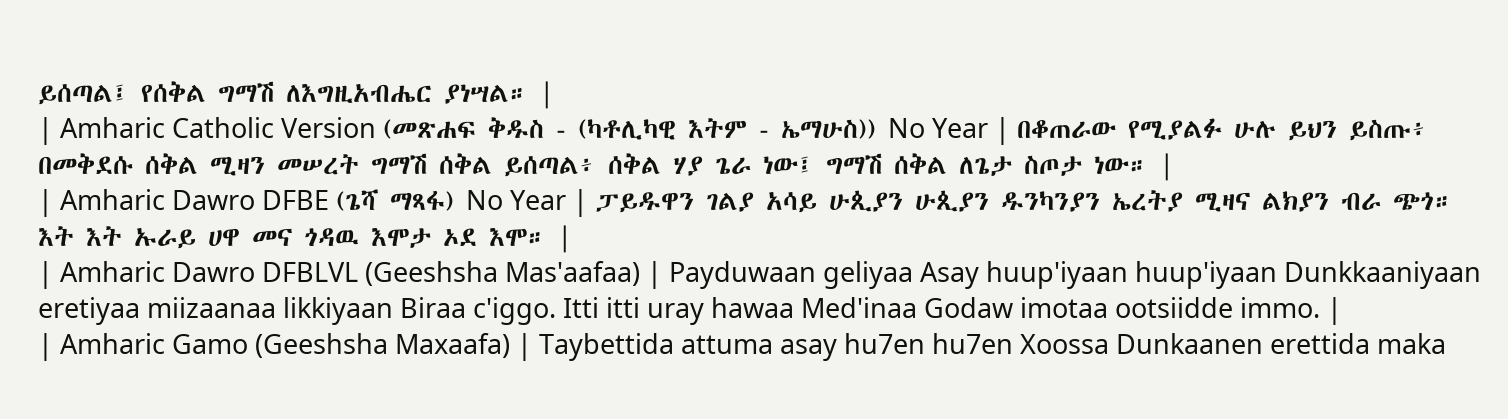ይሰጣል፤ የሰቅል ግማሽ ለእግዚአብሔር ያነሣል። |
| Amharic Catholic Version (መጽሐፍ ቅዱስ - (ካቶሊካዊ እትም - ኤማሁስ)) No Year | በቆጠራው የሚያልፉ ሁሉ ይህን ይስጡ፥ በመቅደሱ ሰቅል ሚዛን መሠረት ግማሽ ሰቅል ይሰጣል፥ ሰቅል ሃያ ጌራ ነው፤ ግማሽ ሰቅል ለጌታ ስጦታ ነው። |
| Amharic Dawro DFBE (ጌሻ ማጻፋ) No Year | ፓይዱዋን ገልያ አሳይ ሁጲያን ሁጲያን ዱንካንያን ኤረትያ ሚዛና ልክያን ብራ ጭጎ። እት እት ኡራይ ሀዋ መና ጎዳዉ እሞታ ኦደ እሞ። |
| Amharic Dawro DFBLVL (Geeshsha Mas'aafaa) | Payduwaan geliyaa Asay huup'iyaan huup'iyaan Dunkkaaniyaan eretiyaa miizaanaa likkiyaan Biraa c'iggo. Itti itti uray hawaa Med'inaa Godaw imotaa ootsiidde immo. |
| Amharic Gamo (Geeshsha Maxaafa) | Taybettida attuma asay hu7en hu7en Xoossa Dunkaanen erettida maka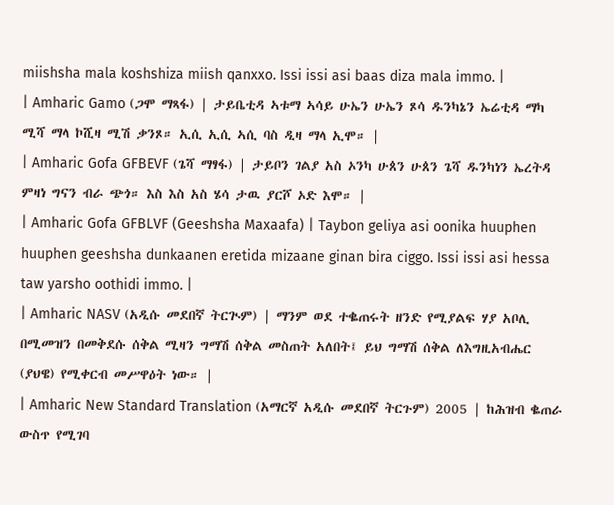miishsha mala koshshiza miish qanxxo. Issi issi asi baas diza mala immo. |
| Amharic Gamo (ጋሞ ማጻፋ) | ታይቤቲዳ ኣቱማ ኣሳይ ሁኤን ሁኤን ጾሳ ዱንካኔን ኤሬቲዳ ማካ ሚሻ ማላ ኮሺዛ ሚሽ ቃንጾ። ኢሲ ኢሲ ኣሲ ባስ ዲዛ ማላ ኢሞ። |
| Amharic Gofa GFBEVF (ጌሻ ማፃፋ) | ታይቦን ገልያ አስ ኦንካ ሁጰን ሁጰን ጌሻ ዱንካነን ኤረትዳ ምዛነ ግናን ብራ ጭጎ። እስ እስ አስ ሄሳ ታዉ ያርሾ ኦድ እሞ። |
| Amharic Gofa GFBLVF (Geeshsha Maxaafa) | Taybon geliya asi oonika huuphen huuphen geeshsha dunkaanen eretida mizaane ginan bira ciggo. Issi issi asi hessa taw yarsho oothidi immo. |
| Amharic NASV (አዲሱ መደበኛ ትርጒም) | ማንም ወደ ተቈጠሩት ዘንድ የሚያልፍ ሃያ አቦሊ በሚመዝን በመቅደሱ ሰቅል ሚዛን ግማሽ ሰቅል መስጠት አለበት፤ ይህ ግማሽ ሰቅል ለእግዚአብሔር (ያህዌ) የሚቀርብ መሥዋዕት ነው። |
| Amharic New Standard Translation (አማርኛ አዲሱ መደበኛ ትርጉም) 2005 | ከሕዝብ ቈጠራ ውስጥ የሚገባ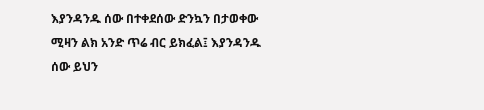እያንዳንዱ ሰው በተቀደሰው ድንኳን በታወቀው ሚዛን ልክ አንድ ጥሬ ብር ይክፈል፤ እያንዳንዱ ሰው ይህን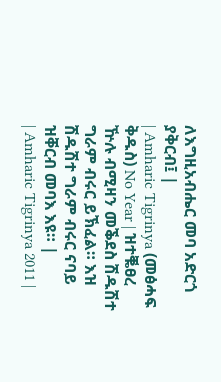ለእግዚአብሔር መባ አድርጎ ያቅርብ፤ |
| Amharic Tigrinya (መፅሓፍ ቅዱስ) No Year | ዝተቘፀረ ዅሉ ብሚዛን መቕደስ ሽዱሽተ ግራም ብሩር ይኽፈል። እዝ ሽዱሽተ ግራም ብሩር ናባይ ዝቐርብ መባእ እዩ። |
| Amharic Tigrinya 2011 |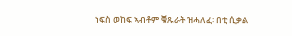ነፍስ ወከፍ ኣብቶም ቑጹራት ዝሓለፈ፡ በቲ ሲቃል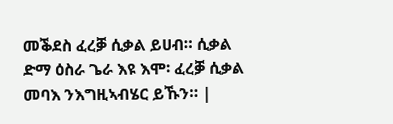መቕደስ ፈረቓ ሲቃል ይሀብ። ሲቃል ድማ ዕስራ ጌራ እዩ እሞ፡ ፈረቓ ሲቃል መባእ ንእግዚኣብሄር ይኹን። |